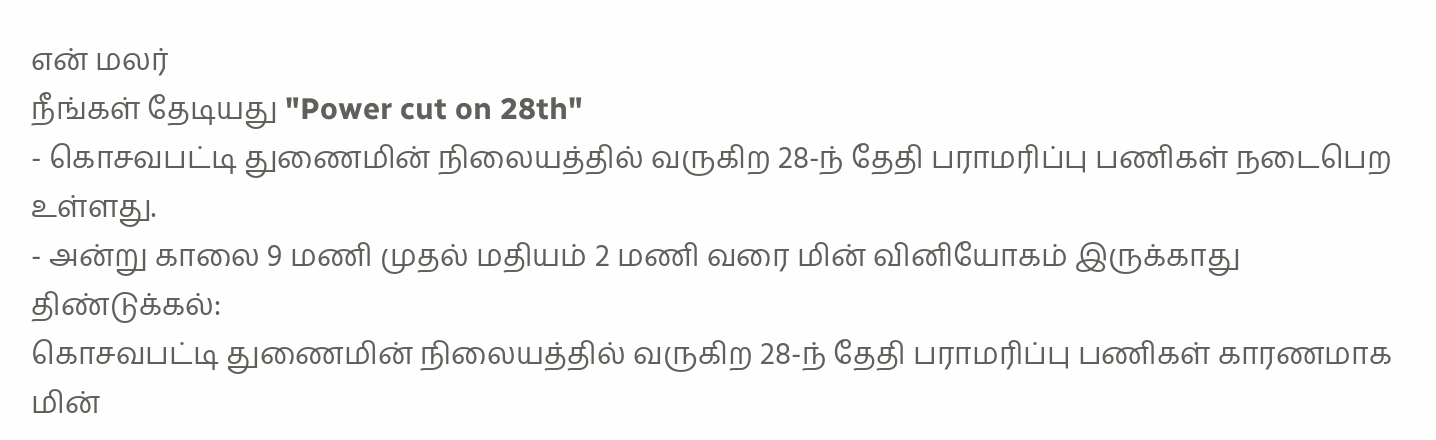என் மலர்
நீங்கள் தேடியது "Power cut on 28th"
- கொசவபட்டி துணைமின் நிலையத்தில் வருகிற 28-ந் தேதி பராமரிப்பு பணிகள் நடைபெற உள்ளது.
- அன்று காலை 9 மணி முதல் மதியம் 2 மணி வரை மின் வினியோகம் இருக்காது
திண்டுக்கல்:
கொசவபட்டி துணைமின் நிலையத்தில் வருகிற 28-ந் தேதி பராமரிப்பு பணிகள் காரணமாக மின்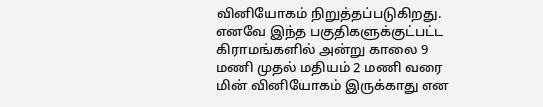வினியோகம் நிறுத்தப்படுகிறது. எனவே இந்த பகுதிகளுக்குட்பட்ட கிராமங்களில் அன்று காலை 9 மணி முதல் மதியம் 2 மணி வரை மின் வினியோகம் இருக்காது என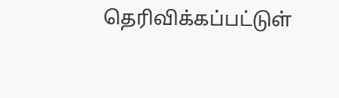தெரிவிக்கப்பட்டுள்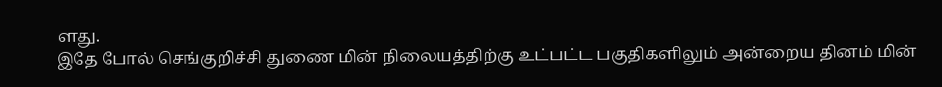ளது.
இதே போல் செங்குறிச்சி துணை மின் நிலையத்திற்கு உட்பட்ட பகுதிகளிலும் அன்றைய தினம் மின்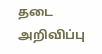தடை அறிவிப்பு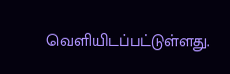வெளியிடப்பட்டுள்ளது.